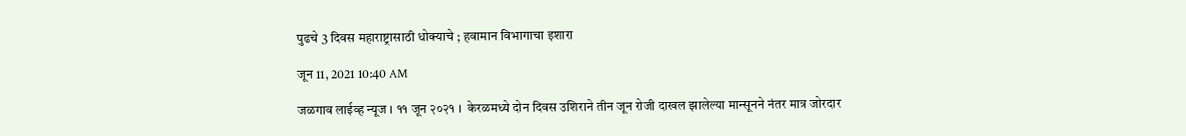पुढचे 3 दिवस महाराष्ट्रासाठी धोक्याचे ; हवामान विभागाचा इशारा

जून 11, 2021 10:40 AM

जळगाव लाईव्ह न्यूज । ११ जून २०२१ ।  केरळमध्ये दोन दिवस उशिराने तीन जून रोजी दाखल झालेल्या मान्सूनने नंतर मात्र जोरदार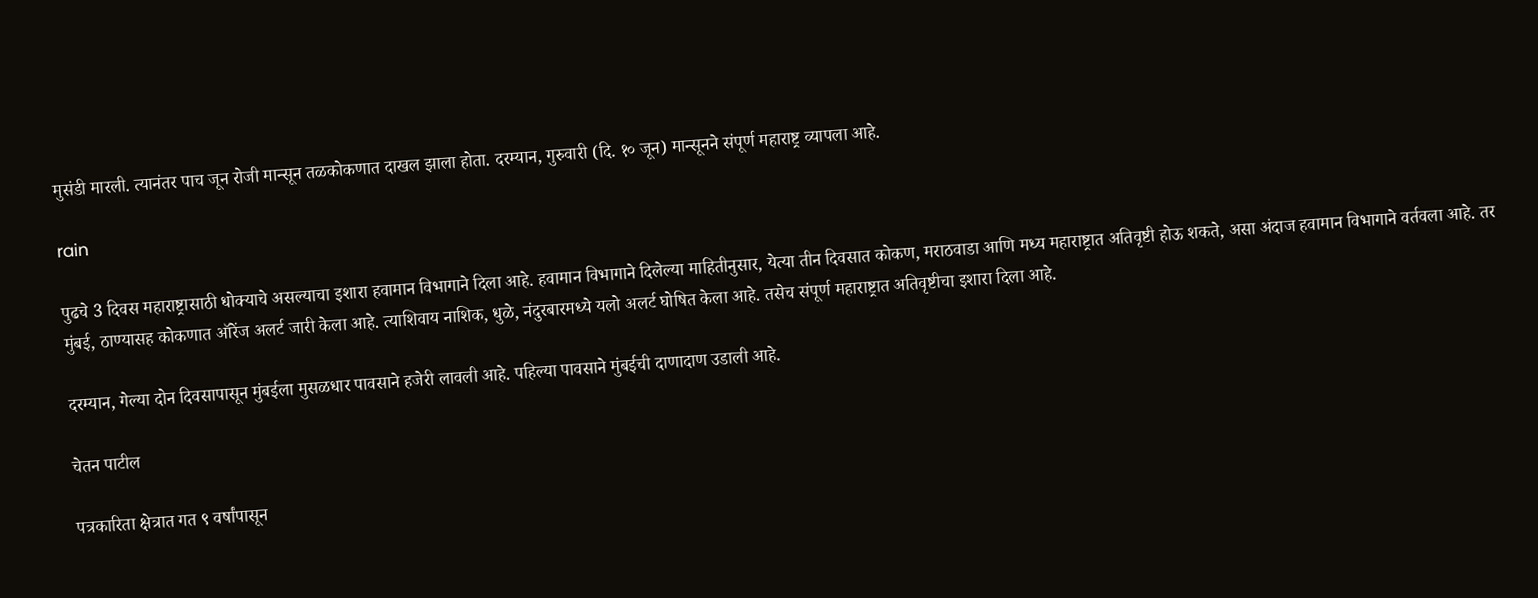मुसंडी मारली. त्यानंतर पाच जून रोजी मान्सून तळकोकणात दाखल झाला होता. दरम्यान, गुरुवारी (दि. १० जून) मान्सूनने संपूर्ण महाराष्ट्र व्यापला आहे.

rain

पुढचे 3 दिवस महाराष्ट्रासाठी धोक्याचे असल्याचा इशारा हवामान विभागाने दिला आहे. हवामान विभागाने दिलेल्या माहितीनुसार, येत्या तीन दिवसात कोकण, मराठवाडा आणि मध्य महाराष्ट्रात अतिवृष्टी होऊ शकते, असा अंदाज हवामान विभागाने वर्तवला आहे. तर मुंबई, ठाण्यासह कोकणात ऑरेंज अलर्ट जारी केला आहे. त्याशिवाय नाशिक, धुळे, नंदुरबारमध्ये यलो अलर्ट घोषित केला आहे. तसेच संपूर्ण महाराष्ट्रात अतिवृष्टीचा इशारा दिला आहे.

दरम्यान, गेल्या दोन दिवसापासून मुंबईला मुसळधार पावसाने हजेरी लावली आहे. पहिल्या पावसाने मुंबईची दाणादाण उडाली आहे.

चेतन पाटील

पत्रकारिता क्षेत्रात गत ९ वर्षांपासून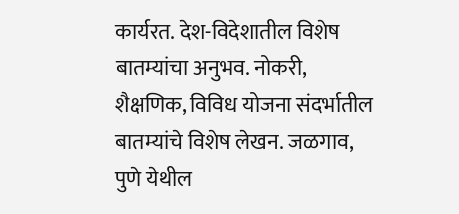कार्यरत. देश-विदेशातील विशेष बातम्यांचा अनुभव. नोकरी, शैक्षणिक, विविध योजना संदर्भातील बातम्यांचे विशेष लेखन. जळगाव, पुणे येथील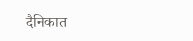दैनिकात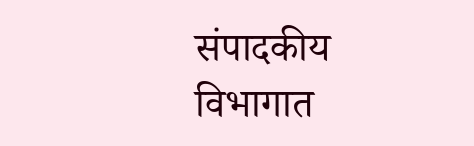संपादकीय विभागात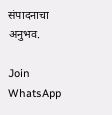संपादनाचा अनुभव.

Join WhatsApp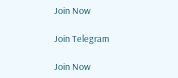Join Now

Join Telegram

Join Now